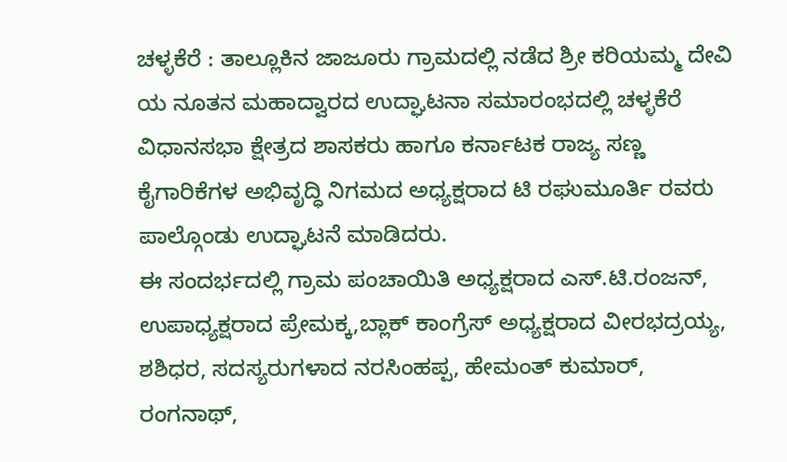ಚಳ್ಳಕೆರೆ : ತಾಲ್ಲೂಕಿನ ಜಾಜೂರು ಗ್ರಾಮದಲ್ಲಿ ನಡೆದ ಶ್ರೀ ಕರಿಯಮ್ಮ ದೇವಿ
ಯ ನೂತನ ಮಹಾದ್ವಾರದ ಉದ್ಘಾಟನಾ ಸಮಾರಂಭದಲ್ಲಿ ಚಳ್ಳಕೆರೆ ವಿಧಾನಸಭಾ ಕ್ಷೇತ್ರದ ಶಾಸಕರು ಹಾಗೂ ಕರ್ನಾಟಕ ರಾಜ್ಯ ಸಣ್ಣ ಕೈಗಾರಿಕೆಗಳ ಅಭಿವೃದ್ಧಿ ನಿಗಮದ ಅಧ್ಯಕ್ಷರಾದ ಟಿ ರಘುಮೂರ್ತಿ ರವರು
ಪಾಲ್ಗೊಂಡು ಉದ್ಘಾಟನೆ ಮಾಡಿದರು.
ಈ ಸಂದರ್ಭದಲ್ಲಿ ಗ್ರಾಮ ಪಂಚಾಯಿತಿ ಅಧ್ಯಕ್ಷರಾದ ಎಸ್.ಟಿ.ರಂಜನ್, ಉಪಾಧ್ಯಕ್ಷರಾದ ಪ್ರೇಮಕ್ಕ,ಬ್ಲಾಕ್ ಕಾಂಗ್ರೆಸ್ ಅಧ್ಯಕ್ಷರಾದ ವೀರಭದ್ರಯ್ಯ, ಶಶಿಧರ, ಸದಸ್ಯರುಗಳಾದ ನರಸಿಂಹಪ್ಪ, ಹೇಮಂತ್ ಕುಮಾರ್, ರಂಗನಾಥ್,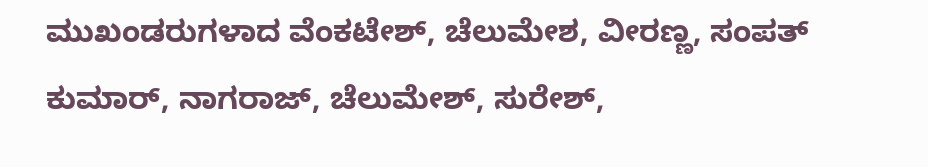ಮುಖಂಡರುಗಳಾದ ವೆಂಕಟೇಶ್, ಚೆಲುಮೇಶ, ವೀರಣ್ಣ, ಸಂಪತ್ ಕುಮಾರ್, ನಾಗರಾಜ್, ಚೆಲುಮೇಶ್, ಸುರೇಶ್,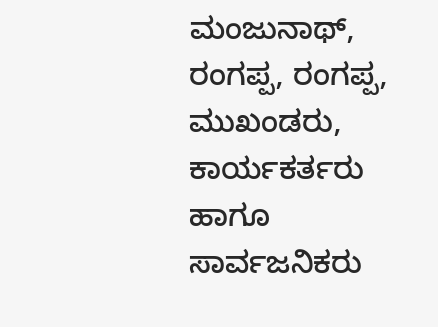ಮಂಜುನಾಥ್, ರಂಗಪ್ಪ, ರಂಗಪ್ಪ, ಮುಖಂಡರು, ಕಾರ್ಯಕರ್ತರು ಹಾಗೂ ಸಾರ್ವಜನಿಕರು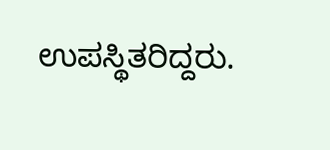ಉಪಸ್ಥಿತರಿದ್ದರು.